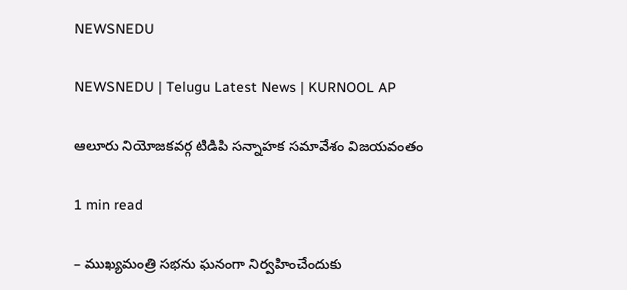NEWSNEDU

NEWSNEDU | Telugu Latest News | KURNOOL AP

ఆలూరు నియోజకవర్గ టిడిపి సన్నాహక సమావేశం విజయవంతం

1 min read

– ముఖ్యమంత్రి సభను ఘనంగా నిర్వహించేందుకు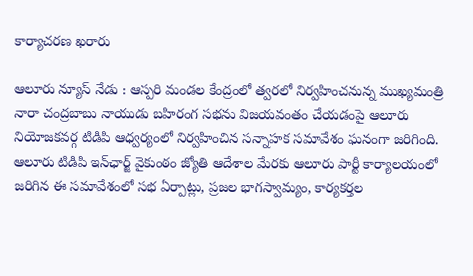కార్యాచరణ ఖరారు

ఆలూరు న్యూస్ నేడు : ఆస్పరి మండల కేంద్రంలో త్వరలో నిర్వహించనున్న ముఖ్యమంత్రి నారా చంద్రబాబు నాయుడు బహిరంగ సభను విజయవంతం చేయడంపై ఆలూరు నియోజకవర్గ టిడిపి ఆధ్వర్యంలో నిర్వహించిన సన్నాహక సమావేశం ఘనంగా జరిగింది. ఆలూరు టిడిపి ఇన్‌ఛార్జ్ వైకుంఠం జ్యోతి ఆదేశాల మేరకు ఆలూరు పార్టీ కార్యాలయంలో జరిగిన ఈ సమావేశంలో సభ ఏర్పాట్లు, ప్రజల భాగస్వామ్యం, కార్యకర్తల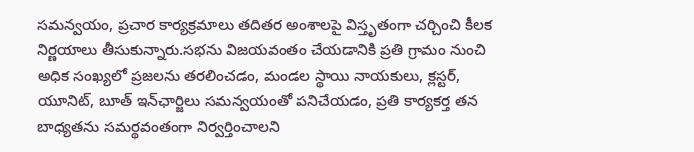సమన్వయం, ప్రచార కార్యక్రమాలు తదితర అంశాలపై విస్తృతంగా చర్చించి కీలక నిర్ణయాలు తీసుకున్నారు.సభను విజయవంతం చేయడానికి ప్రతి గ్రామం నుంచి అధిక సంఖ్యలో ప్రజలను తరలించడం, మండల స్థాయి నాయకులు, క్లస్టర్, యూనిట్, బూత్ ఇన్‌ఛార్జిలు సమన్వయంతో పనిచేయడం, ప్రతి కార్యకర్త తన బాధ్యతను సమర్థవంతంగా నిర్వర్తించాలని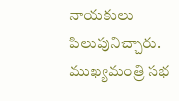నాయకులు పిలుపునిచ్చారు. ముఖ్యమంత్రి సభ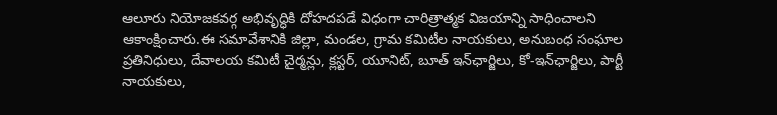ఆలూరు నియోజకవర్గ అభివృద్ధికి దోహదపడే విధంగా చారిత్రాత్మక విజయాన్ని సాధించాలని ఆకాంక్షించారు.ఈ సమావేశానికి జిల్లా, మండల, గ్రామ కమిటీల నాయకులు, అనుబంధ సంఘాల ప్రతినిధులు, దేవాలయ కమిటీ చైర్మన్లు, క్లస్టర్, యూనిట్, బూత్ ఇన్‌ఛార్జిలు, కో-ఇన్‌ఛార్జిలు, పార్టీ నాయకులు,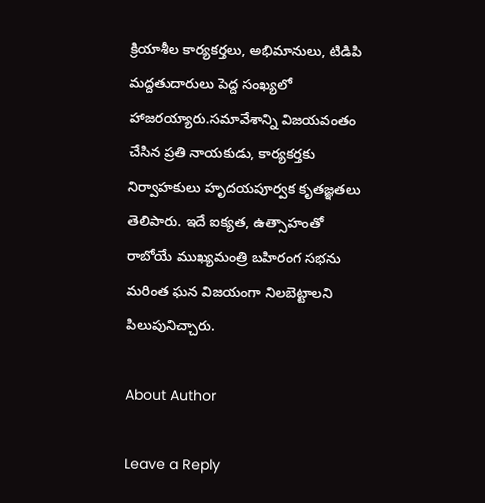క్రియాశీల కార్యకర్తలు, అభిమానులు, టిడిపి మద్దతుదారులు పెద్ద సంఖ్యలో హాజరయ్యారు.సమావేశాన్ని విజయవంతం చేసిన ప్రతి నాయకుడు, కార్యకర్తకు నిర్వాహకులు హృదయపూర్వక కృతజ్ఞతలు తెలిపారు. ఇదే ఐక్యత, ఉత్సాహంతో రాబోయే ముఖ్యమంత్రి బహిరంగ సభను మరింత ఘన విజయంగా నిలబెట్టాలని పిలుపునిచ్చారు.

About Author

Leave a Reply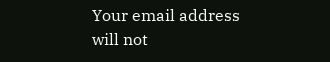Your email address will not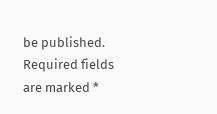be published. Required fields are marked *